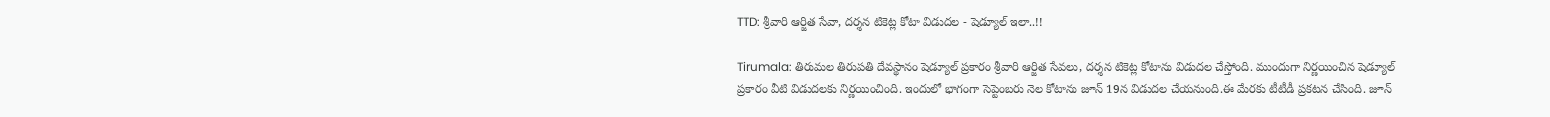TTD: శ్రీవారి ఆర్జిత సేవా, దర్శన టికెట్ల కోటా విడుదల - షెడ్యూల్ ఇలా..!!

Tirumala: తిరుమల తిరుపతి దేవస్థానం షెడ్యూల్‌ ప్రకారం శ్రీవారి ఆర్జిత సేవలు, దర్శన టికెట్ల కోటాను విడుదల చేస్తోంది. ముందుగా నిర్ణయించిన షెడ్యూల్ ప్రకారం వీటి విడుదలకు నిర్ణయించింది. ఇందులో భాగంగా సెప్టెంబరు నెల కోటాను జూన్ 19న విడుదల చేయనుంది.ఈ మేరకు టీటీడీ ప్రకటన చేసింది. జూన్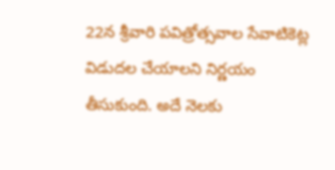22న శ్రీవారి పవిత్రోత్సవాల సేవాటికెట్ల విడుదల చేయాలని నిర్ణయం తీసుకుంది. అదే నెలకు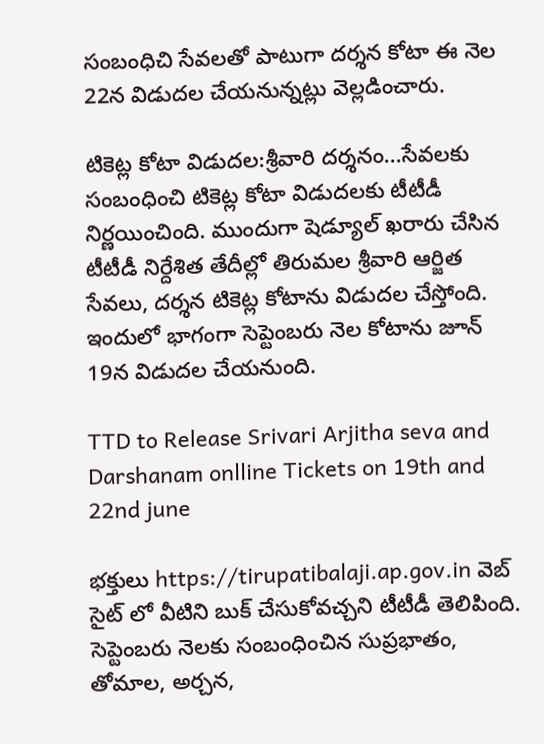సంబంధిచి సేవలతో పాటుగా దర్శన కోటా ఈ నెల 22న విడుదల చేయనున్నట్లు వెల్లడించారు.

టికెట్ల కోటా విడుదల:శ్రీవారి దర్శనం...సేవలకు సంబంధించి టికెట్ల కోటా విడుదలకు టీటీడీ నిర్ణయించింది. ముందుగా షెడ్యూల్ ఖరారు చేసిన టీటీడీ నిర్దేశిత తేదీల్లో తిరుమల శ్రీవారి ఆర్జిత సేవలు, దర్శన టికెట్ల కోటాను విడుదల చేస్తోంది. ఇందులో భాగంగా సెప్టెంబరు నెల కోటాను జూన్ 19న విడుదల చేయనుంది.

TTD to Release Srivari Arjitha seva and Darshanam onlline Tickets on 19th and 22nd june

భక్తులు https://tirupatibalaji.ap.gov.in వెబ్ సైట్ లో వీటిని బుక్ చేసుకోవచ్చని టీటీడీ తెలిపింది. సెప్టెంబరు నెలకు సంబంధించిన సుప్రభాతం, తోమాల, అర్చన,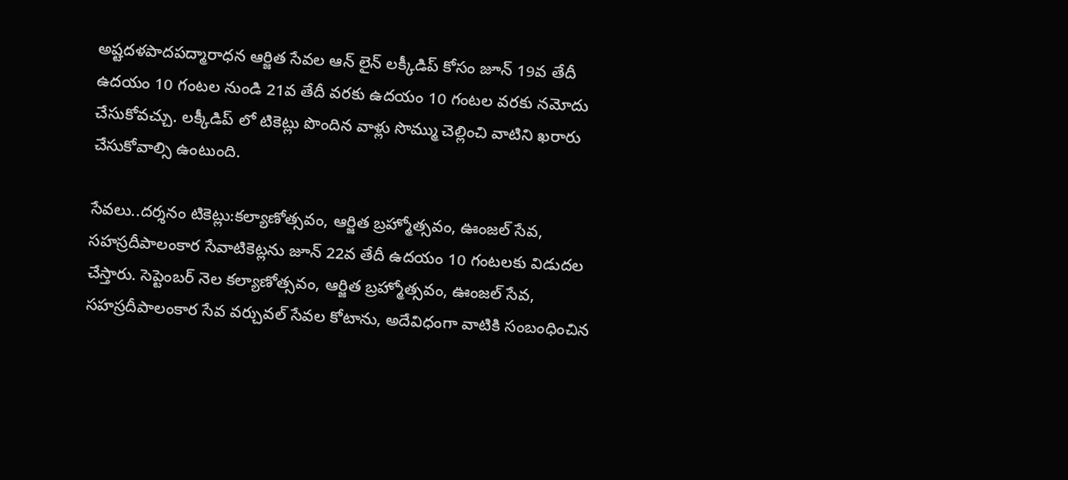అష్టదళపాదపద్మారాధన ఆర్జిత సేవల ఆన్ లైన్ లక్కీడిప్ కోసం జూన్ 19వ తేదీ ఉదయం 10 గంటల నుండి 21వ తేదీ వరకు ఉదయం 10 గంటల వరకు నమోదు చేసుకోవచ్చు. లక్కీడిప్ లో టికెట్లు పొందిన వాళ్లు సొమ్ము చెల్లించి వాటిని ఖరారు చేసుకోవాల్సి ఉంటుంది.

సేవలు..దర్శనం టికెట్లు:కల్యాణోత్సవం, ఆర్జిత బ్రహ్మోత్సవం, ఊంజల్ సేవ, సహస్రదీపాలంకార సేవాటికెట్లను జూన్ 22వ తేదీ ఉదయం 10 గంటలకు విడుదల చేస్తారు. సెప్టెంబర్ నెల కల్యాణోత్సవం, ఆర్జిత బ్రహ్మోత్సవం, ఊంజల్ సేవ, సహస్రదీపాలంకార సేవ వర్చువల్ సేవల కోటాను, అదేవిధంగా వాటికి సంబంధించిన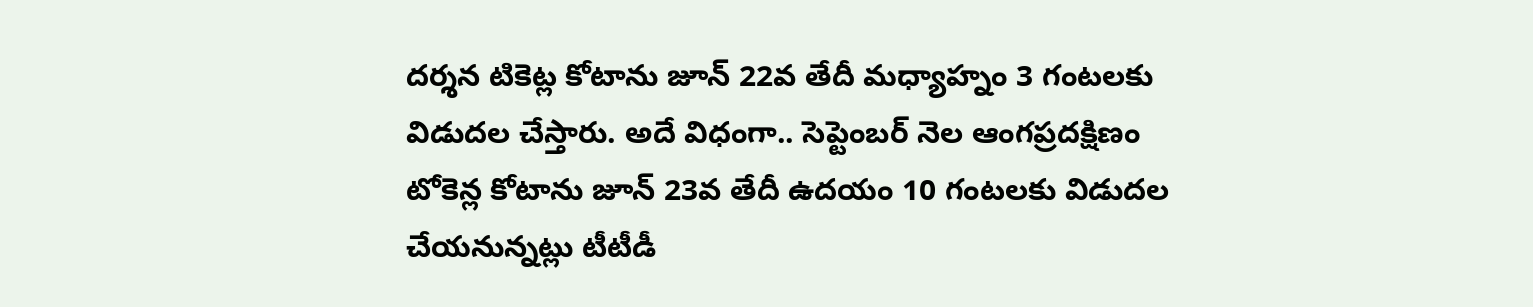దర్శన టికెట్ల కోటాను జూన్ 22వ తేదీ మధ్యాహ్నం 3 గంటలకు విడుదల చేస్తారు. అదే విధంగా.. సెప్టెంబర్ నెల ఆంగప్రదక్షిణం టోకెన్ల కోటాను జూన్ 23వ తేదీ ఉదయం 10 గంటలకు విడుదల చేయనున్నట్లు టీటీడీ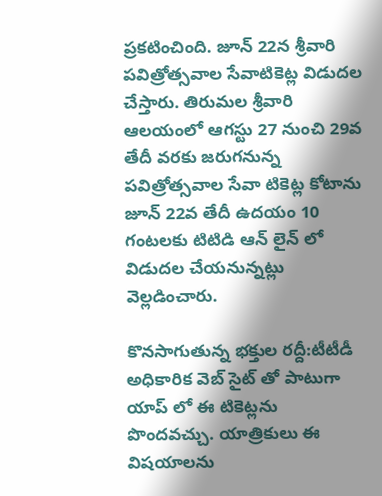ప్రకటించింది. జూన్ 22న శ్రీవారి పవిత్రోత్సవాల సేవాటికెట్ల విడుదల చేస్తారు. తిరుమల శ్రీవారి ఆలయంలో ఆగస్టు 27 నుంచి 29వ తేదీ వరకు జరుగనున్న పవిత్రోత్సవాల సేవా టికెట్ల కోటాను జూన్ 22వ తేదీ ఉదయం 10 గంటలకు టిటిడి ఆన్ లైన్ లో విడుదల చేయనున్నట్లు వెల్లడించారు.

కొనసాగుతున్న భక్తుల రద్దీ:టీటీడీ అధికారిక వెబ్ సైట్ తో పాటుగా యాప్ లో ఈ టికెట్లను పొందవచ్చు. యాత్రికులు ఈ విషయాలను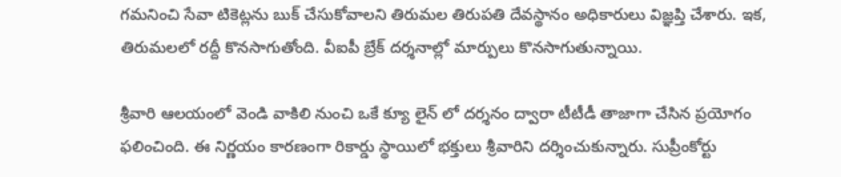గమనించి సేవా టికెట్లను బుక్‌ చేసుకోవాలని తిరుమల తిరుపతి దేవస్థానం అధికారులు విజ్ఞప్తి చేశారు. ఇక, తిరుమలలో రద్దీ కొనసాగుతోంది. వీఐపీ బ్రేక్ దర్శనాల్లో మార్పులు కొనసాగుతున్నాయి.

శ్రీవారి ఆలయంలో వెండి వాకిలి నుంచి ఒకే క్యూ లైన్ లో దర్శనం ద్వారా టీటీడీ తాజాగా చేసిన ప్రయోగం ఫలించింది. ఈ నిర్ణయం కారణంగా రికార్డు స్థాయిలో భక్తులు శ్రీవారిని దర్శించుకున్నారు. సుప్రీంకోర్టు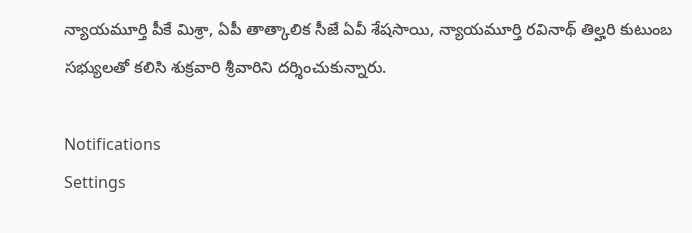న్యాయమూర్తి పీకే మిశ్రా, ఏపీ తాత్కాలిక సీజే ఏవీ శేషసాయి, న్యాయమూర్తి రవినాథ్ తిల్హరి కుటుంబ సభ్యులతో కలిసి శుక్రవారి శ్రీవారిని దర్శించుకున్నారు.

Notifications
Settings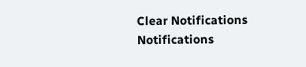Clear Notifications
Notifications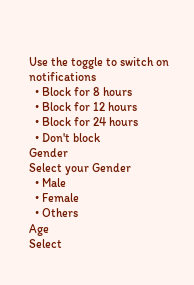Use the toggle to switch on notifications
  • Block for 8 hours
  • Block for 12 hours
  • Block for 24 hours
  • Don't block
Gender
Select your Gender
  • Male
  • Female
  • Others
Age
Select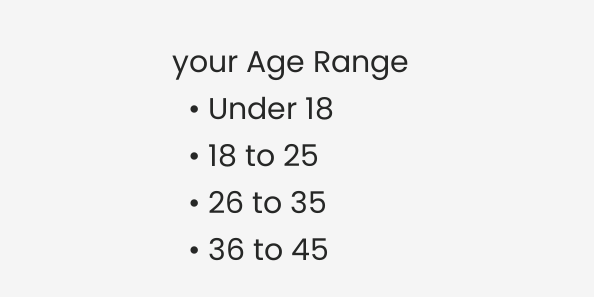your Age Range
  • Under 18
  • 18 to 25
  • 26 to 35
  • 36 to 45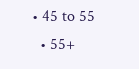• 45 to 55
  • 55+